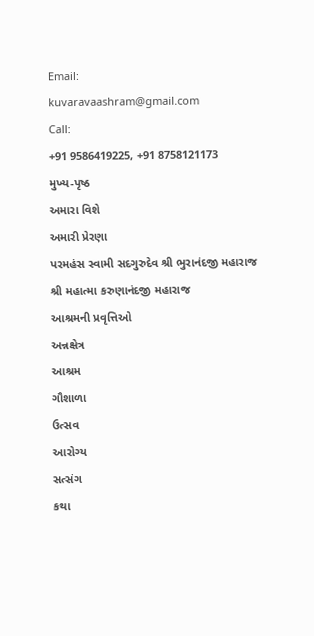Email:
kuvaravaashram@gmail.com
Call:
+91 9586419225, +91 8758121173
મુખ્ય-પૃષ્ઠ
અમારા વિશે
અમારી પ્રેરણા
પરમહંસ સ્વામી સદગુરુદેવ શ્રી ભુરાનંદજી મહારાજ
શ્રી મહાત્મા કરુણાનંદજી મહારાજ
આશ્રમની પ્રવૃત્તિઓ
અન્નક્ષેત્ર
આશ્રમ
ગૌશાળા
ઉત્સવ
આરોગ્ય
સત્સંગ
કથા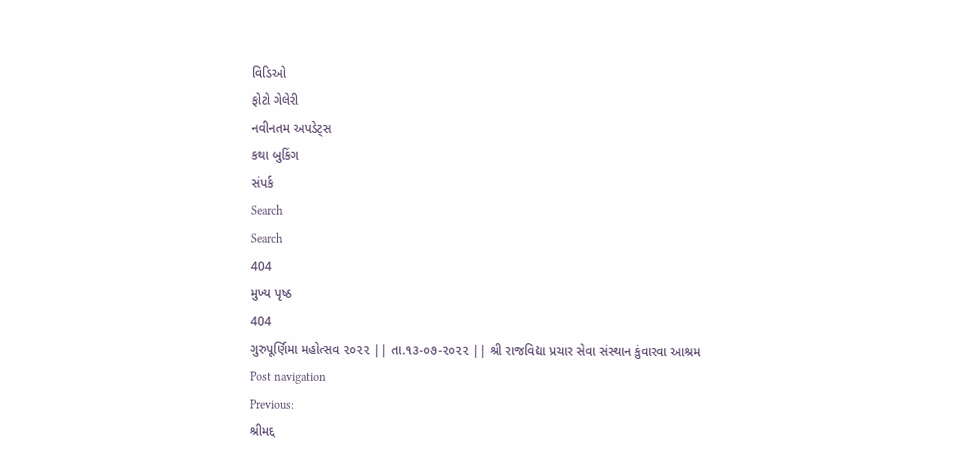વિડિઓ
ફોટો ગેલેરી
નવીનતમ અપડેટ્સ
કથા બુકિંગ
સંપર્ક
Search
Search
404
મુખ્ય પૃષ્ઠ
404
ગુરુપૂર્ણિમા મહોત્સવ ૨૦૨૨ || તા.૧૩-૦૭-૨૦૨૨ || શ્રી રાજવિદ્યા પ્રચાર સેવા સંસ્થાન કુંવારવા આશ્રમ
Post navigation
Previous:
શ્રીમદ્દ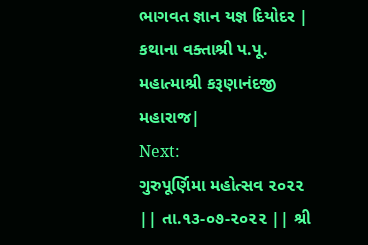ભાગવત જ્ઞાન યજ્ઞ દિયોદર | કથાના વક્તાશ્રી પ.પૂ. મહાત્માશ્રી કરૂણાનંદજી મહારાજ|
Next:
ગુરુપૂર્ણિમા મહોત્સવ ૨૦૨૨ || તા.૧૩-૦૭-૨૦૨૨ || શ્રી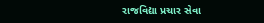રાજવિદ્યા પ્રચાર સેવા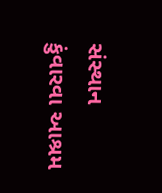સંસ્થાન કુંવારવા આશ્રમ